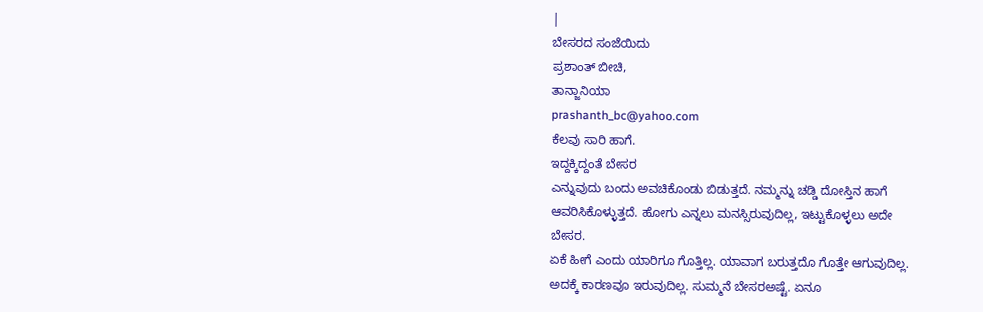|
ಬೇಸರದ ಸಂಜೆಯಿದು
ಪ್ರಶಾಂತ್ ಬೀಚಿ,
ತಾನ್ಜಾನಿಯಾ
prashanth_bc@yahoo.com
ಕೆಲವು ಸಾರಿ ಹಾಗೆ.
ಇದ್ದಕ್ಕಿದ್ದಂತೆ ಬೇಸರ
ಎನ್ನುವುದು ಬಂದು ಅವಚಿಕೊಂಡು ಬಿಡುತ್ತದೆ. ನಮ್ಮನ್ನು ಚಡ್ಡಿ ದೋಸ್ತಿನ ಹಾಗೆ
ಆವರಿಸಿಕೊಳ್ಳುತ್ತದೆ. ಹೋಗು ಎನ್ನಲು ಮನಸ್ಸಿರುವುದಿಲ್ಲ, ಇಟ್ಟುಕೊಳ್ಳಲು ಅದೇ
ಬೇಸರ.
ಏಕೆ ಹೀಗೆ ಎಂದು ಯಾರಿಗೂ ಗೊತ್ತಿಲ್ಲ. ಯಾವಾಗ ಬರುತ್ತದೊ ಗೊತ್ತೇ ಆಗುವುದಿಲ್ಲ.
ಅದಕ್ಕೆ ಕಾರಣವೂ ಇರುವುದಿಲ್ಲ. ಸುಮ್ಮನೆ ಬೇಸರಅಷ್ಟೆ. ಏನೂ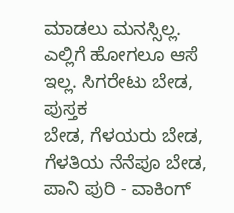ಮಾಡಲು ಮನಸ್ಸಿಲ್ಲ. ಎಲ್ಲಿಗೆ ಹೋಗಲೂ ಆಸೆ ಇಲ್ಲ. ಸಿಗರೇಟು ಬೇಡ, ಪುಸ್ತಕ
ಬೇಡ, ಗೆಳಯರು ಬೇಡ, ಗೆಳತಿಯ ನೆನೆಪೂ ಬೇಡ, ಪಾನಿ ಪುರಿ - ವಾಕಿಂಗ್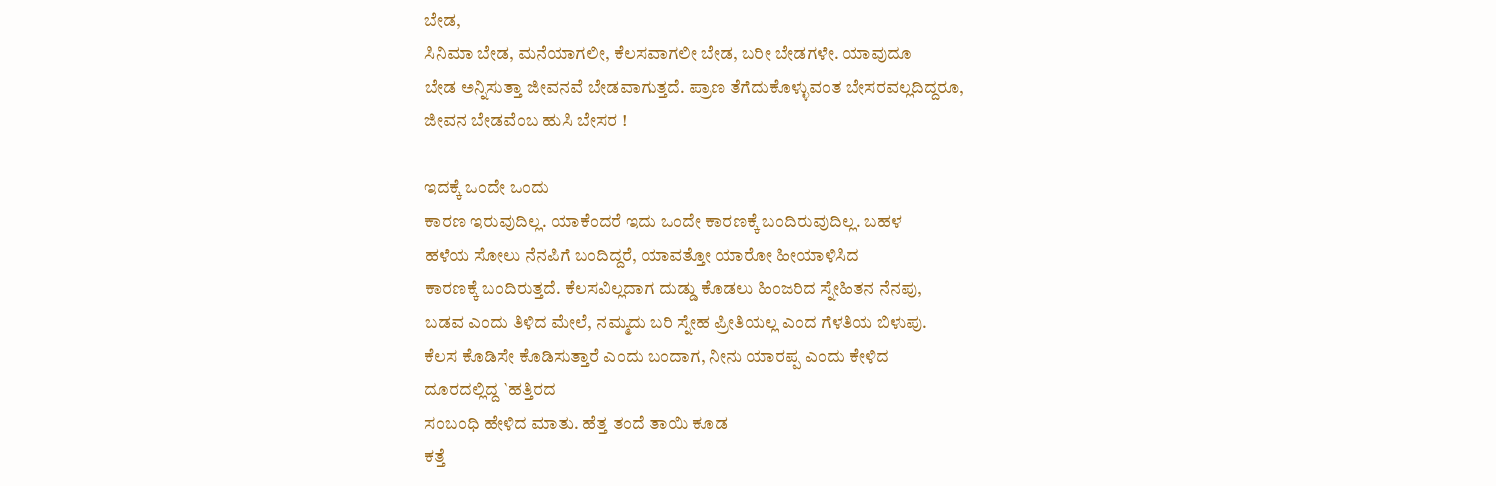ಬೇಡ,
ಸಿನಿಮಾ ಬೇಡ, ಮನೆಯಾಗಲೀ, ಕೆಲಸವಾಗಲೀ ಬೇಡ, ಬರೀ ಬೇಡಗಳೇ. ಯಾವುದೂ
ಬೇಡ ಅನ್ನಿಸುತ್ತಾ ಜೀವನವೆ ಬೇಡವಾಗುತ್ತದೆ. ಪ್ರಾಣ ತೆಗೆದುಕೊಳ್ಳುವಂತ ಬೇಸರವಲ್ಲದಿದ್ದರೂ,
ಜೀವನ ಬೇಡವೆಂಬ ಹುಸಿ ಬೇಸರ !

ಇದಕ್ಕೆ ಒಂದೇ ಒಂದು
ಕಾರಣ ಇರುವುದಿಲ್ಲ. ಯಾಕೆಂದರೆ ಇದು ಒಂದೇ ಕಾರಣಕ್ಕೆ ಬಂದಿರುವುದಿಲ್ಲ. ಬಹಳ
ಹಳೆಯ ಸೋಲು ನೆನಪಿಗೆ ಬಂದಿದ್ದರೆ, ಯಾವತ್ತೋ ಯಾರೋ ಹೀಯಾಳಿಸಿದ
ಕಾರಣಕ್ಕೆ ಬಂದಿರುತ್ತದೆ. ಕೆಲಸವಿಲ್ಲದಾಗ ದುಡ್ಡು ಕೊಡಲು ಹಿಂಜರಿದ ಸ್ನೇಹಿತನ ನೆನಪು,
ಬಡವ ಎಂದು ತಿಳಿದ ಮೇಲೆ, ನಮ್ಮದು ಬರಿ ಸ್ನೇಹ ಪ್ರೀತಿಯಲ್ಲ ಎಂದ ಗೆಳತಿಯ ಬಿಳುಪು.
ಕೆಲಸ ಕೊಡಿಸೇ ಕೊಡಿಸುತ್ತಾರೆ ಎಂದು ಬಂದಾಗ, ನೀನು ಯಾರಪ್ಪ ಎಂದು ಕೇಳಿದ
ದೂರದಲ್ಲಿದ್ದ `ಹತ್ತಿರದ
ಸಂಬಂಧಿ ಹೇಳಿದ ಮಾತು. ಹೆತ್ತ ತಂದೆ ತಾಯಿ ಕೂಡ
ಕತ್ತೆ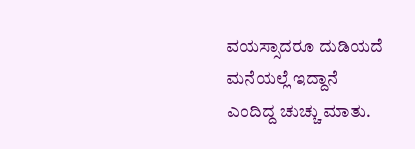ವಯಸ್ಸಾದರೂ ದುಡಿಯದೆ ಮನೆಯಲ್ಲೆ ಇದ್ದಾನೆ
ಎಂದಿದ್ದ ಚುಚ್ಚು ಮಾತು.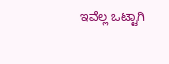ಇವೆಲ್ಲ ಒಟ್ಟಾಗಿ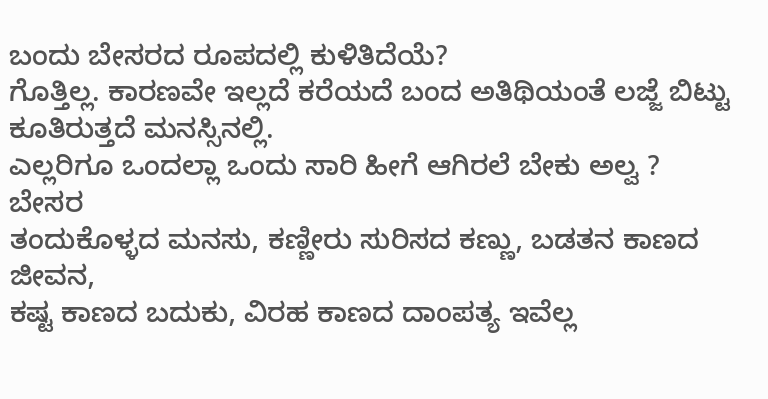ಬಂದು ಬೇಸರದ ರೂಪದಲ್ಲಿ ಕುಳಿತಿದೆಯೆ?
ಗೊತ್ತಿಲ್ಲ. ಕಾರಣವೇ ಇಲ್ಲದೆ ಕರೆಯದೆ ಬಂದ ಅತಿಥಿಯಂತೆ ಲಜ್ಜೆ ಬಿಟ್ಟು ಕೂತಿರುತ್ತದೆ ಮನಸ್ಸಿನಲ್ಲಿ.
ಎಲ್ಲರಿಗೂ ಒಂದಲ್ಲಾ ಒಂದು ಸಾರಿ ಹೀಗೆ ಆಗಿರಲೆ ಬೇಕು ಅಲ್ವ ?
ಬೇಸರ
ತಂದುಕೊಳ್ಳದ ಮನಸು, ಕಣ್ಣೀರು ಸುರಿಸದ ಕಣ್ಣು, ಬಡತನ ಕಾಣದ ಜೀವನ,
ಕಷ್ಟ ಕಾಣದ ಬದುಕು, ವಿರಹ ಕಾಣದ ದಾಂಪತ್ಯ ಇವೆಲ್ಲ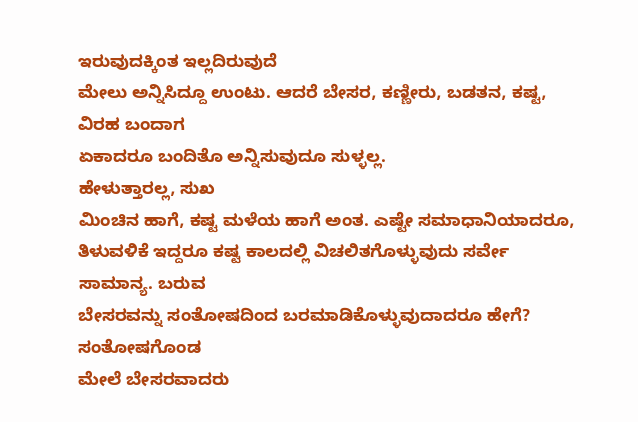ಇರುವುದಕ್ಕಿಂತ ಇಲ್ಲದಿರುವುದೆ
ಮೇಲು ಅನ್ನಿಸಿದ್ದೂ ಉಂಟು. ಆದರೆ ಬೇಸರ, ಕಣ್ಣೀರು, ಬಡತನ, ಕಷ್ಟ, ವಿರಹ ಬಂದಾಗ
ಏಕಾದರೂ ಬಂದಿತೊ ಅನ್ನಿಸುವುದೂ ಸುಳ್ಳಲ್ಲ.
ಹೇಳುತ್ತಾರಲ್ಲ, ಸುಖ
ಮಿಂಚಿನ ಹಾಗೆ, ಕಷ್ಟ ಮಳೆಯ ಹಾಗೆ ಅಂತ. ಎಷ್ಟೇ ಸಮಾಧಾನಿಯಾದರೂ,
ತಿಳುವಳಿಕೆ ಇದ್ದರೂ ಕಷ್ಟ ಕಾಲದಲ್ಲಿ ವಿಚಲಿತಗೊಳ್ಳುವುದು ಸರ್ವೇ ಸಾಮಾನ್ಯ. ಬರುವ
ಬೇಸರವನ್ನು ಸಂತೋಷದಿಂದ ಬರಮಾಡಿಕೊಳ್ಳುವುದಾದರೂ ಹೇಗೆ? ಸಂತೋಷಗೊಂಡ
ಮೇಲೆ ಬೇಸರವಾದರು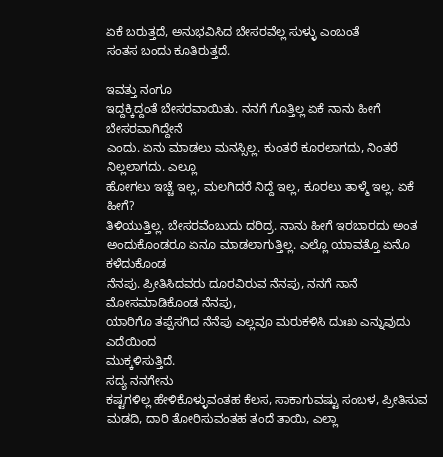ಏಕೆ ಬರುತ್ತದೆ, ಅನುಭವಿಸಿದ ಬೇಸರವೆಲ್ಲ ಸುಳ್ಳು ಎಂಬಂತೆ
ಸಂತಸ ಬಂದು ಕೂತಿರುತ್ತದೆ.

ಇವತ್ತು ನಂಗೂ
ಇದ್ದಕ್ಕಿದ್ದಂತೆ ಬೇಸರವಾಯಿತು. ನನಗೆ ಗೊತ್ತಿಲ್ಲ ಏಕೆ ನಾನು ಹೀಗೆ ಬೇಸರವಾಗಿದ್ದೇನೆ
ಎಂದು. ಏನು ಮಾಡಲು ಮನಸ್ಸಿಲ್ಲ. ಕುಂತರೆ ಕೂರಲಾಗದು, ನಿಂತರೆ ನಿಲ್ಲಲಾಗದು. ಎಲ್ಲೂ
ಹೋಗಲು ಇಚ್ಚೆ ಇಲ್ಲ, ಮಲಗಿದರೆ ನಿದ್ದೆ ಇಲ್ಲ, ಕೂರಲು ತಾಳ್ಮೆ ಇಲ್ಲ. ಏಕೆ ಹೀಗೆ?
ತಿಳಿಯುತ್ತಿಲ್ಲ. ಬೇಸರವೆಂಬುದು ದರಿದ್ರ. ನಾನು ಹೀಗೆ ಇರಬಾರದು ಅಂತ
ಅಂದುಕೊಂಡರೂ ಏನೂ ಮಾಡಲಾಗುತ್ತಿಲ್ಲ. ಎಲ್ಲೊ ಯಾವತ್ತೊ ಏನೊ ಕಳೆದುಕೊಂಡ
ನೆನಪು. ಪ್ರೀತಿಸಿದವರು ದೂರವಿರುವ ನೆನಪು, ನನಗೆ ನಾನೆ ಮೋಸಮಾಡಿಕೊಂಡ ನೆನಪು,
ಯಾರಿಗೊ ತಪ್ಪೆಸಗಿದ ನೆನೆಪು ಎಲ್ಲವೂ ಮರುಕಳಿಸಿ ದುಃಖ ಎನ್ನುವುದು ಎದೆಯಿಂದ
ಮುಕ್ಕಳಿಸುತ್ತಿದೆ.
ಸದ್ಯ ನನಗೇನು
ಕಷ್ಟಗಳಿಲ್ಲ ಹೇಳಿಕೊಳ್ಳುವಂತಹ ಕೆಲಸ, ಸಾಕಾಗುವಷ್ಟು ಸಂಬಳ, ಪ್ರೀತಿಸುವ
ಮಡದಿ, ದಾರಿ ತೋರಿಸುವಂತಹ ತಂದೆ ತಾಯಿ, ಎಲ್ಲಾ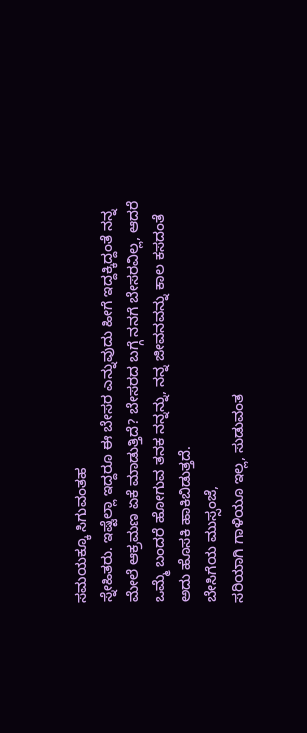ಸಮಯಕ್ಕೂ ಸಿಗುವಂತಹ
ಸ್ನೇಹಿತರು. ಇಷ್ಟೆಲ್ಲಾ ಇದ್ದರೂ ಈ ಬೇಸರ ಎನ್ನುವುದು ಹೀಗೆ ಇದ್ದಕ್ಕಿದ್ದಂತೆ ನನ್ನ
ಮೇಲೆ ಆಕ್ರಮಣ ಏಕೆ ಮಾಡುತ್ತಿದೆ? ಬೇಸರದ ಬಗ್ಗೆ ನನಗೆ ಬೇಸರವಿಲ್ಲ, ಆದರೆ
ಒಮ್ಮೆ ಬಂದರೆ ಹೋಗುವ ತನಕ ನನ್ನನ್ನು, ನನ್ನ ಜೀವನವನ್ನು ಕಾಲ ಕಸದಂತೆ
ಅದು ಹೊಸಕಿ ಹಾಕಿಬಿಡುತ್ತದೆ.
ಬೇಸಿಗೆಯ ಮುಸ್ಸಂಜೆ,
ಸರಿಯಾಗಿ ಗಾಳಿಯೂ ಇಲ್ಲ, ಸುಡುವಂತ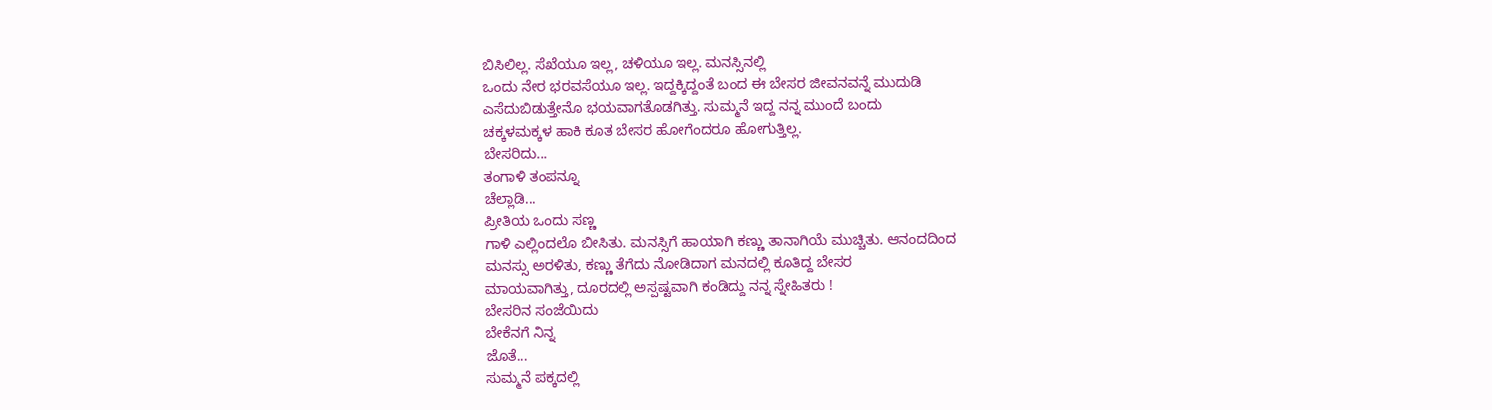ಬಿಸಿಲಿಲ್ಲ. ಸೆಖೆಯೂ ಇಲ್ಲ, ಚಳಿಯೂ ಇಲ್ಲ. ಮನಸ್ಸಿನಲ್ಲಿ
ಒಂದು ನೇರ ಭರವಸೆಯೂ ಇಲ್ಲ. ಇದ್ದಕ್ಕಿದ್ದಂತೆ ಬಂದ ಈ ಬೇಸರ ಜೀವನವನ್ನೆ ಮುದುಡಿ
ಎಸೆದುಬಿಡುತ್ತೇನೊ ಭಯವಾಗತೊಡಗಿತ್ತು. ಸುಮ್ಮನೆ ಇದ್ದ ನನ್ನ ಮುಂದೆ ಬಂದು
ಚಕ್ಕಳಮಕ್ಕಳ ಹಾಕಿ ಕೂತ ಬೇಸರ ಹೋಗೆಂದರೂ ಹೋಗುತ್ತಿಲ್ಲ.
ಬೇಸರಿದು...
ತಂಗಾಳಿ ತಂಪನ್ನೂ
ಚೆಲ್ಲಾಡಿ...
ಪ್ರೀತಿಯ ಒಂದು ಸಣ್ಣ
ಗಾಳಿ ಎಲ್ಲಿಂದಲೊ ಬೀಸಿತು. ಮನಸ್ಸಿಗೆ ಹಾಯಾಗಿ ಕಣ್ಣು ತಾನಾಗಿಯೆ ಮುಚ್ಚಿತು. ಆನಂದದಿಂದ
ಮನಸ್ಸು ಅರಳಿತು, ಕಣ್ಣು ತೆಗೆದು ನೋಡಿದಾಗ ಮನದಲ್ಲಿ ಕೂತಿದ್ದ ಬೇಸರ
ಮಾಯವಾಗಿತ್ತು, ದೂರದಲ್ಲಿ ಅಸ್ಪಷ್ಟವಾಗಿ ಕಂಡಿದ್ದು ನನ್ನ ಸ್ನೇಹಿತರು !
ಬೇಸರಿನ ಸಂಜೆಯಿದು
ಬೇಕೆನಗೆ ನಿನ್ನ
ಜೊತೆ...
ಸುಮ್ಮನೆ ಪಕ್ಕದಲ್ಲಿ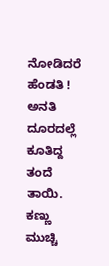ನೋಡಿದರೆ ಹೆಂಡತಿ !
ಅನತಿ ದೂರದಲ್ಲೆ
ಕೂತಿದ್ದ ತಂದೆ ತಾಯಿ. ಕಣ್ಣು ಮುಚ್ಚಿ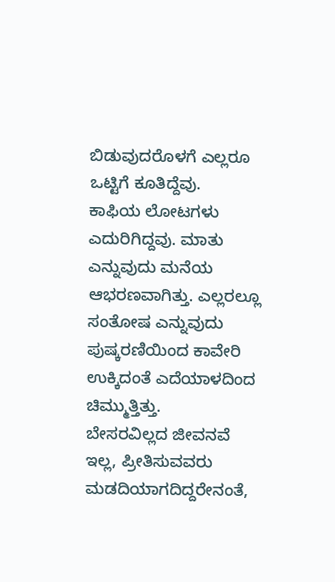ಬಿಡುವುದರೊಳಗೆ ಎಲ್ಲರೂ ಒಟ್ಟಿಗೆ ಕೂತಿದ್ದೆವು.
ಕಾಫಿಯ ಲೋಟಗಳು ಎದುರಿಗಿದ್ದವು. ಮಾತು ಎನ್ನುವುದು ಮನೆಯ
ಆಭರಣವಾಗಿತ್ತು. ಎಲ್ಲರಲ್ಲೂ ಸಂತೋಷ ಎನ್ನುವುದು ಪುಷ್ಕರಣಿಯಿಂದ ಕಾವೇರಿ
ಉಕ್ಕಿದಂತೆ ಎದೆಯಾಳದಿಂದ ಚಿಮ್ಮುತ್ತಿತ್ತು.
ಬೇಸರವಿಲ್ಲದ ಜೀವನವೆ
ಇಲ್ಲ, ಪ್ರೀತಿಸುವವರು ಮಡದಿಯಾಗದಿದ್ದರೇನಂತೆ,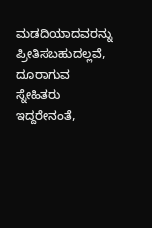ಮಡದಿಯಾದವರನ್ನು ಪ್ರೀತಿಸಬಹುದಲ್ಲವೆ,
ದೂರಾಗುವ ಸ್ನೇಹಿತರು ಇದ್ದರೇನಂತೆ,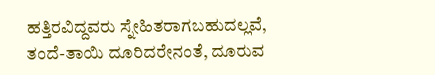ಹತ್ತಿರವಿದ್ದವರು ಸ್ನೇಹಿತರಾಗಬಹುದಲ್ಲವೆ,
ತಂದೆ-ತಾಯಿ ದೂರಿದರೇನಂತೆ, ದೂರುವ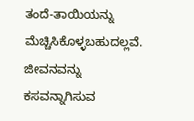ತಂದೆ-ತಾಯಿಯನ್ನು
ಮೆಚ್ಚಿಸಿಕೊಳ್ಳಬಹುದಲ್ಲವೆ. ಜೀವನವನ್ನು ಕಸವನ್ನಾಗಿಸುವ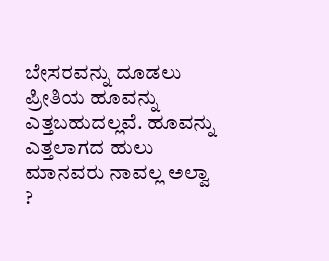ಬೇಸರವನ್ನು ದೂಡಲು
ಪ್ರೀತಿಯ ಹೂವನ್ನು ಎತ್ತಬಹುದಲ್ಲವೆ. ಹೂವನ್ನು ಎತ್ತಲಾಗದ ಹುಲು ಮಾನವರು ನಾವಲ್ಲ ಅಲ್ವಾ
?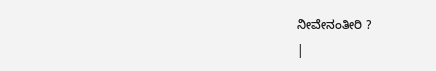ನೀವೇನಂತೀರಿ ?
|